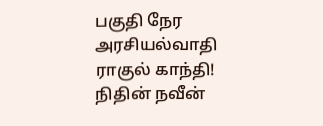பகுதி நேர அரசியல்வாதி ராகுல் காந்தி! நிதின் நவீன்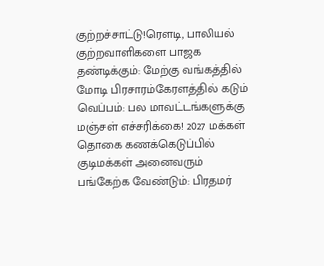குற்றச்சாட்டு!ரெளடி, பாலியல் குற்றவாளிகளை பாஜக தண்டிக்கும்: மேற்கு வங்கத்தில் மோடி பிரசாரம்கேரளத்தில் கடும் வெப்பம்: பல மாவட்டங்களுக்கு மஞ்சள் எச்சரிக்கை! 2027 மக்கள் தொகை கணக்கெடுப்பில் குடிமக்கள் அனைவரும் பங்கேற்க வேண்டும்: பிரதமர்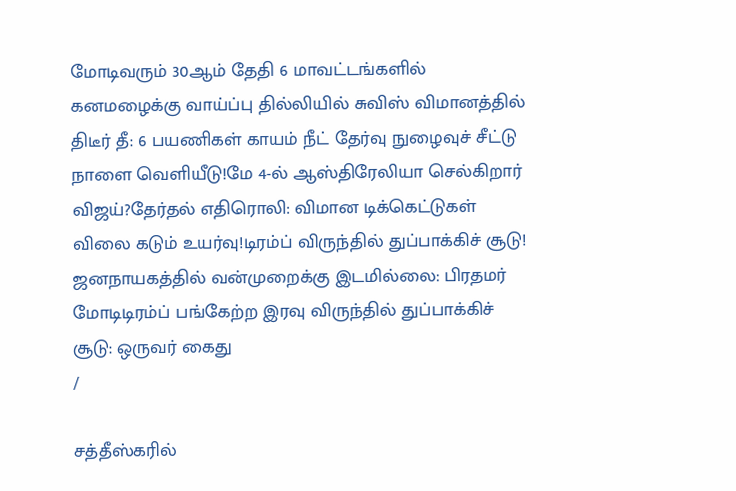மோடிவரும் 30ஆம் தேதி 6 மாவட்டங்களில் கனமழைக்கு வாய்ப்பு தில்லியில் சுவிஸ் விமானத்தில் திடீர் தீ: 6 பயணிகள் காயம் நீட் தேர்வு நுழைவுச் சீட்டு நாளை வெளியீடு!மே 4-ல் ஆஸ்திரேலியா செல்கிறார் விஜய்?தேர்தல் எதிரொலி: விமான டிக்கெட்டுகள் விலை கடும் உயர்வு!டிரம்ப் விருந்தில் துப்பாக்கிச் சூடு! ஜனநாயகத்தில் வன்முறைக்கு இடமில்லை: பிரதமர் மோடிடிரம்ப் பங்கேற்ற இரவு விருந்தில் துப்பாக்கிச் சூடு: ஒருவர் கைது
/

சத்தீஸ்கரில்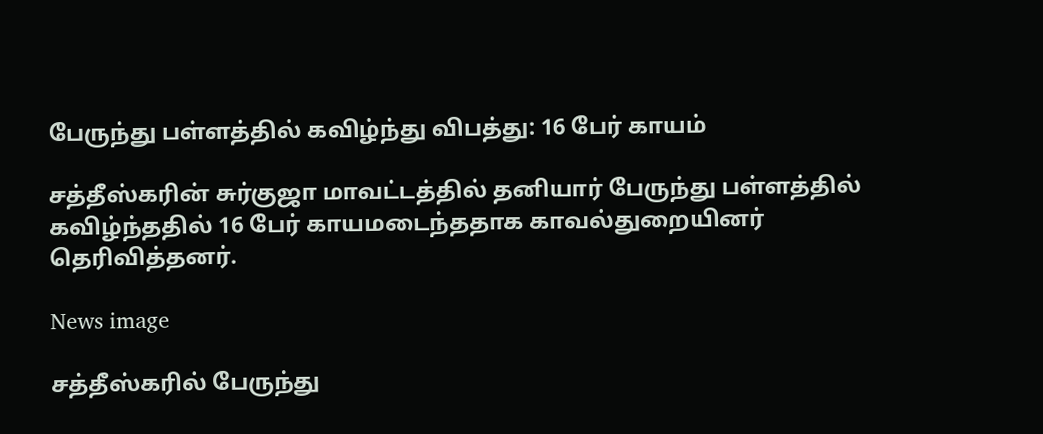பேருந்து பள்ளத்தில் கவிழ்ந்து விபத்து: 16 பேர் காயம்

சத்தீஸ்கரின் சுர்குஜா மாவட்டத்தில் தனியார் பேருந்து பள்ளத்தில் கவிழ்ந்ததில் 16 பேர் காயமடைந்ததாக காவல்துறையினர் தெரிவித்தனர்.

News image

சத்தீஸ்கரில் பேருந்து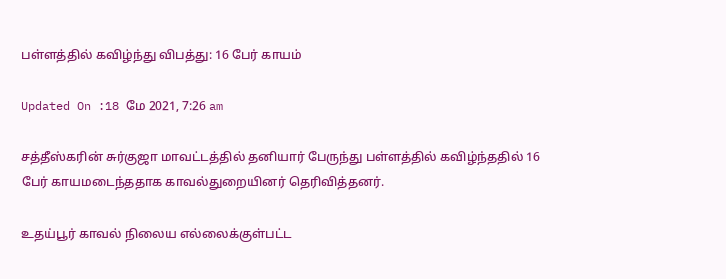பள்ளத்தில் கவிழ்ந்து விபத்து: 16 பேர் காயம்

Updated On :18 மே 2021, 7:26 am

சத்தீஸ்கரின் சுர்குஜா மாவட்டத்தில் தனியார் பேருந்து பள்ளத்தில் கவிழ்ந்ததில் 16 பேர் காயமடைந்ததாக காவல்துறையினர் தெரிவித்தனர்.

உதய்பூர் காவல் நிலைய எல்லைக்குள்பட்ட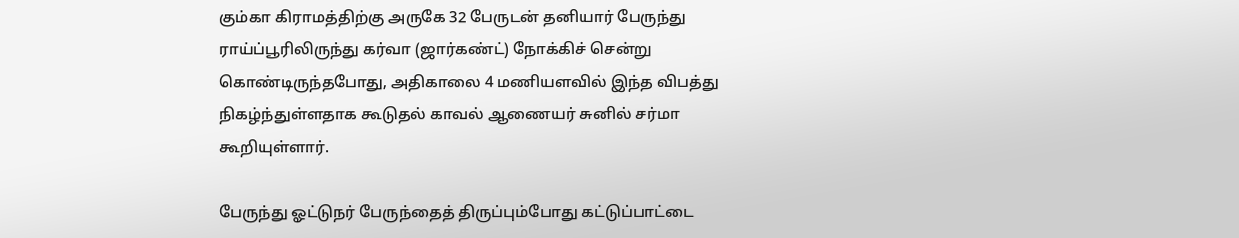கும்கா கிராமத்திற்கு அருகே 32 பேருடன் தனியார் பேருந்து ராய்ப்பூரிலிருந்து கர்வா (ஜார்கண்ட்) நோக்கிச் சென்று கொண்டிருந்தபோது, அதிகாலை 4 மணியளவில் இந்த விபத்து நிகழ்ந்துள்ளதாக கூடுதல் காவல் ஆணையர் சுனில் சர்மா கூறியுள்ளார்.

பேருந்து ஓட்டுநர் பேருந்தைத் திருப்பும்போது கட்டுப்பாட்டை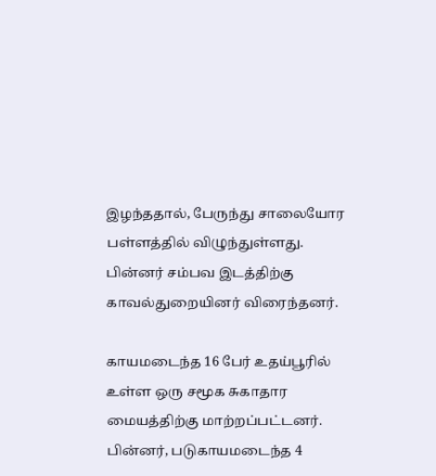இழந்ததால், பேருந்து சாலையோர பள்ளத்தில் விழுந்துள்ளது. பின்னர் சம்பவ இடத்திற்கு காவல்துறையினர் விரைந்தனர்.

காயமடைந்த 16 பேர் உதய்பூரில் உள்ள ஒரு சமூக சுகாதார மையத்திற்கு மாற்றப்பட்டனர். பின்னர், படுகாயமடைந்த 4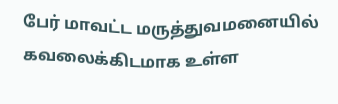பேர் மாவட்ட மருத்துவமனையில் கவலைக்கிடமாக உள்ள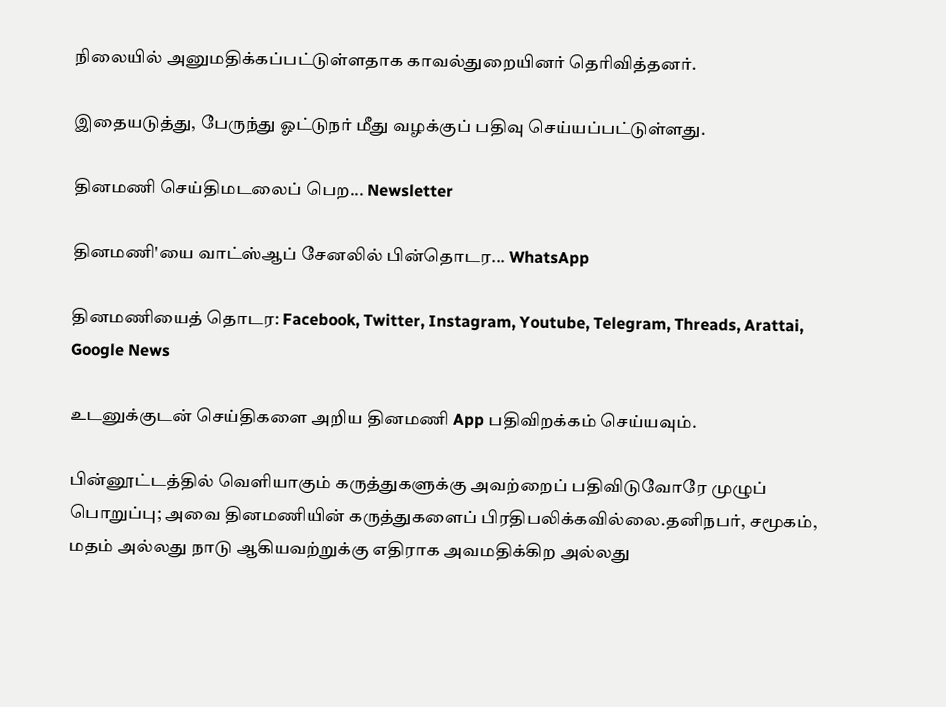நிலையில் அனுமதிக்கப்பட்டுள்ளதாக காவல்துறையினர் தெரிவித்தனர்.

இதையடுத்து, பேருந்து ஓட்டுநர் மீது வழக்குப் பதிவு செய்யப்பட்டுள்ளது.

தினமணி செய்திமடலைப் பெற... Newsletter

தினமணி'யை வாட்ஸ்ஆப் சேனலில் பின்தொடர... WhatsApp

தினமணியைத் தொடர: Facebook, Twitter, Instagram, Youtube, Telegram, Threads, Arattai, Google News

உடனுக்குடன் செய்திகளை அறிய தினமணி App பதிவிறக்கம் செய்யவும்.

பின்னூட்டத்தில் வெளியாகும் கருத்துகளுக்கு அவற்றைப் பதிவிடுவோரே முழுப் பொறுப்பு; அவை தினமணியின் கருத்துகளைப் பிரதிபலிக்கவில்லை.தனிநபர், சமூகம், மதம் அல்லது நாடு ஆகியவற்றுக்கு எதிராக அவமதிக்கிற அல்லது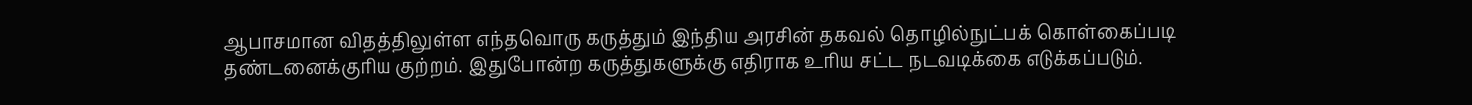ஆபாசமான விதத்திலுள்ள எந்தவொரு கருத்தும் இந்திய அரசின் தகவல் தொழில்நுட்பக் கொள்கைப்படி தண்டனைக்குரிய குற்றம். இதுபோன்ற கருத்துகளுக்கு எதிராக உரிய சட்ட நடவடிக்கை எடுக்கப்படும்.